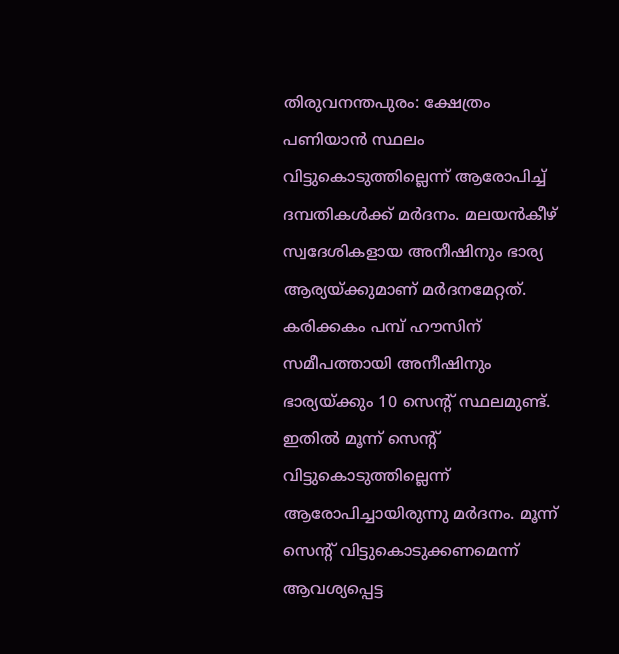തിരുവനന്തപുരം: ക്ഷേത്രം പണിയാൻ സ്ഥലം വിട്ടുകൊടുത്തില്ലെന്ന് ആരോപിച്ച് ദമ്പതികൾക്ക് മർദനം. മലയൻകീഴ് സ്വദേശികളായ അനീഷിനും ഭാര്യ ആര്യയ്ക്കുമാണ് മർദനമേറ്റത്. കരിക്കകം പമ്പ് ഹൗസിന് സമീപത്തായി അനീഷിനും ഭാര്യയ്ക്കും 10 സെന്റ് സ്ഥലമുണ്ട്.
ഇതിൽ മൂന്ന് സെന്റ് വിട്ടുകൊടുത്തില്ലെന്ന് ആരോപിച്ചായിരുന്നു മർദനം. മൂന്ന് സെന്റ് വിട്ടുകൊടുക്കണമെന്ന് ആവശ്യപ്പെട്ട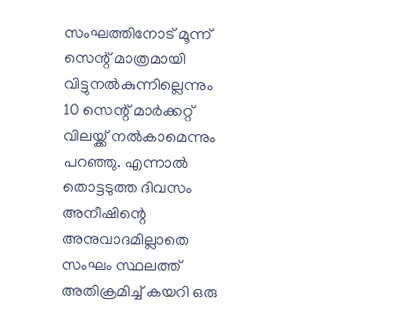സംഘത്തിനോട് മൂന്ന് സെന്റ് മാത്രമായി വിട്ടുനൽകുന്നില്ലെന്നും 10 സെന്റ് മാർക്കറ്റ് വിലയ്ക്ക് നൽകാമെന്നും പറഞ്ഞു. എന്നാൽ തൊട്ടടുത്ത ദിവസം അനീഷിന്റെ അനുവാദമില്ലാതെ സംഘം സ്ഥലത്ത് അതിക്രമിച്ച് കയറി ഒരു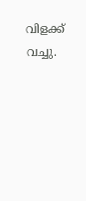വിളക്ക് വച്ചു.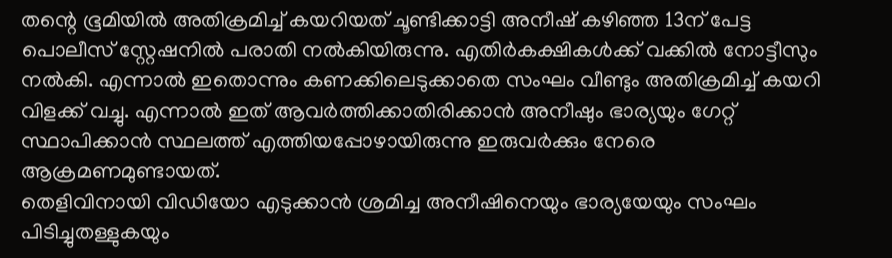തന്റെ ഭൂമിയിൽ അതിക്രമിച്ച് കയറിയത് ചൂണ്ടിക്കാട്ടി അനീഷ് കഴിഞ്ഞ 13ന് പേട്ട പൊലീസ് സ്റ്റേഷനിൽ പരാതി നൽകിയിരുന്നു. എതിർകക്ഷികൾക്ക് വക്കിൽ നോട്ടീസും നൽകി. എന്നാൽ ഇതൊന്നും കണക്കിലെടുക്കാതെ സംഘം വീണ്ടും അതിക്രമിച്ച് കയറി വിളക്ക് വച്ചു. എന്നാൽ ഇത് ആവർത്തിക്കാതിരിക്കാൻ അനീഷും ഭാര്യയും ഗേറ്റ് സ്ഥാപിക്കാൻ സ്ഥലത്ത് എത്തിയപ്പോഴായിരുന്നു ഇരുവർക്കും നേരെ ആക്രമണമുണ്ടായത്.
തെളിവിനായി വിഡിയോ എടുക്കാൻ ശ്രമിച്ച അനീഷിനെയും ഭാര്യയേയും സംഘം പിടിച്ചുതള്ളുകയും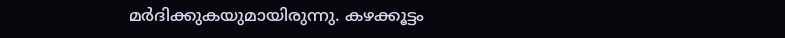മർദിക്കുകയുമായിരുന്നു. കഴക്കൂട്ടം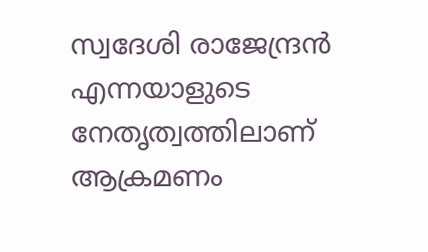സ്വദേശി രാജേന്ദ്രൻ എന്നയാളുടെ നേതൃത്വത്തിലാണ് ആക്രമണം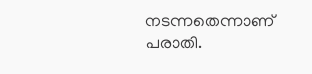നടന്നതെന്നാണ് പരാതി.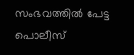സംഭവത്തിൽ പേട്ട പൊലീസ്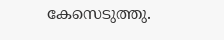കേസെടുത്തു.